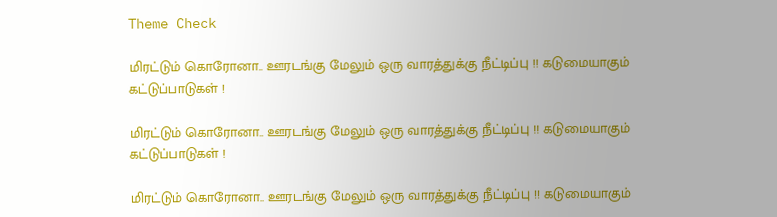Theme Check

மிரட்டும் கொரோனா.. ஊரடங்கு மேலும் ஒரு வாரத்துக்கு நீட்டிப்பு !! கடுமையாகும் கட்டுப்பாடுகள் !

மிரட்டும் கொரோனா.. ஊரடங்கு மேலும் ஒரு வாரத்துக்கு நீட்டிப்பு !! கடுமையாகும் கட்டுப்பாடுகள் !

மிரட்டும் கொரோனா.. ஊரடங்கு மேலும் ஒரு வாரத்துக்கு நீட்டிப்பு !! கடுமையாகும்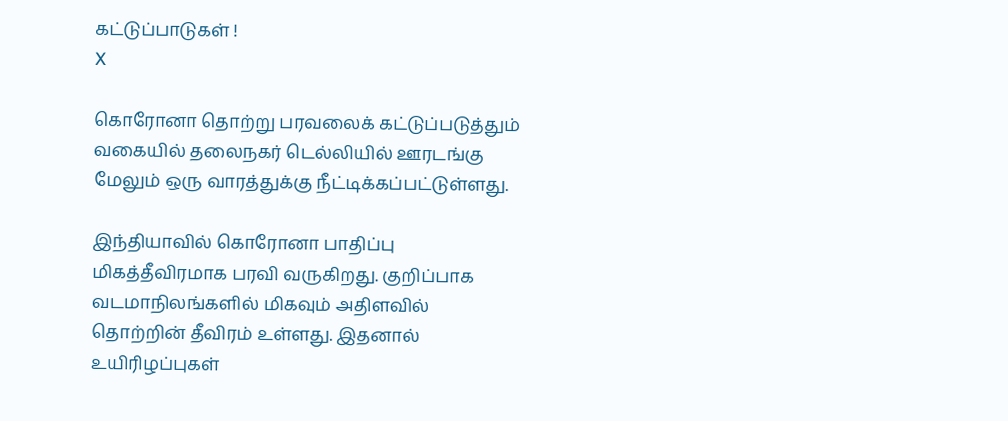கட்டுப்பாடுகள் !
X

கொரோனா தொற்று பரவலைக் கட்டுப்படுத்தும் வகையில் தலைநகர் டெல்லியில் ஊரடங்கு மேலும் ஒரு வாரத்துக்கு நீட்டிக்கப்பட்டுள்ளது.

இந்தியாவில் கொரோனா பாதிப்பு மிகத்தீவிரமாக பரவி வருகிறது. குறிப்பாக வடமாநிலங்களில் மிகவும் அதிளவில் தொற்றின் தீவிரம் உள்ளது. இதனால் உயிரிழப்புகள்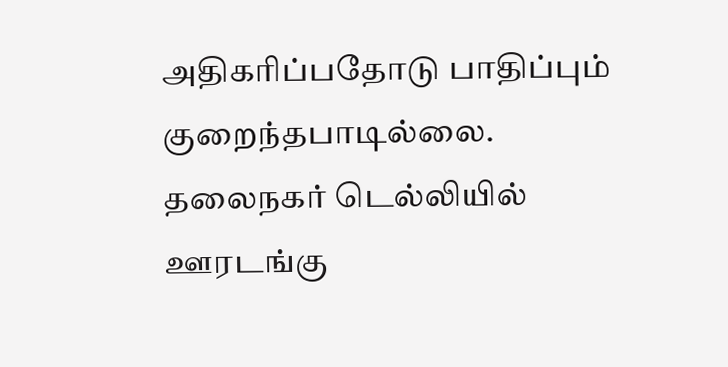அதிகரிப்பதோடு பாதிப்பும் குறைந்தபாடில்லை. தலைநகர் டெல்லியில் ஊரடங்கு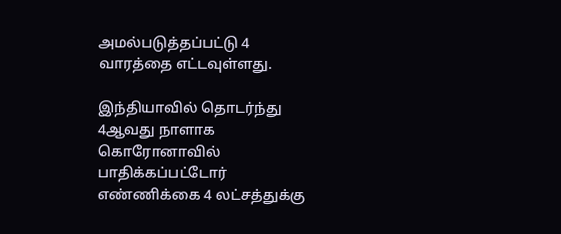அமல்படுத்தப்பட்டு 4 வாரத்தை எட்டவுள்ளது.

இந்தியாவில் தொடர்ந்து 4ஆவது நாளாக கொரோனாவில் பாதிக்கப்பட்டோர் எண்ணிக்கை 4 லட்சத்துக்கு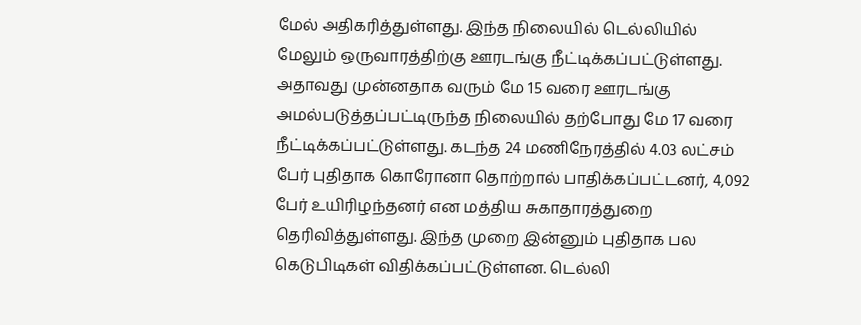மேல் அதிகரித்துள்ளது. இந்த நிலையில் டெல்லியில் மேலும் ஒருவாரத்திற்கு ஊரடங்கு நீட்டிக்கப்பட்டுள்ளது. அதாவது முன்னதாக வரும் மே 15 வரை ஊரடங்கு அமல்படுத்தப்பட்டிருந்த நிலையில் தற்போது மே 17 வரை நீட்டிக்கப்பட்டுள்ளது. கடந்த 24 மணிநேரத்தில் 4.03 லட்சம் பேர் புதிதாக கொரோனா தொற்றால் பாதிக்கப்பட்டனர், 4,092 பேர் உயிரிழந்தனர் என மத்திய சுகாதாரத்துறை தெரிவித்துள்ளது. இந்த முறை இன்னும் புதிதாக பல கெடுபிடிகள் விதிக்கப்பட்டுள்ளன. டெல்லி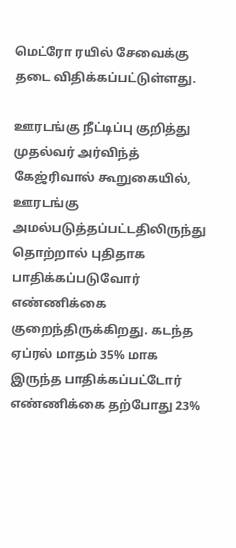மெட்ரோ ரயில் சேவைக்கு தடை விதிக்கப்பட்டுள்ளது.

ஊரடங்கு நீட்டிப்பு குறித்து முதல்வர் அர்விந்த் கேஜ்ரிவால் கூறுகையில், ஊரடங்கு அமல்படுத்தப்பட்டதிலிருந்து தொற்றால் புதிதாக பாதிக்கப்படுவோர் எண்ணிக்கை குறைந்திருக்கிறது. கடந்த ஏப்ரல் மாதம் 35% மாக இருந்த பாதிக்கப்பட்டோர் எண்ணிக்கை தற்போது 23%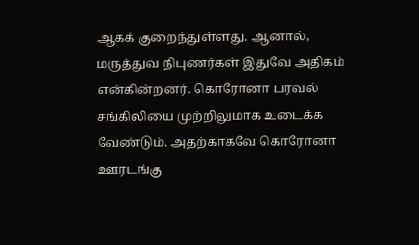ஆகக் குறைந்துள்ளது. ஆனால், மருத்துவ நிபுணர்கள் இதுவே அதிகம் என்கின்றனர். கொரோனா பரவல் சங்கிலியை முற்றிலுமாக உடைக்க வேண்டும். அதற்காகவே கொரோனா ஊரடங்கு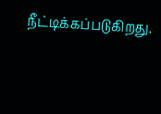நீட்டிக்கப்படுகிறது.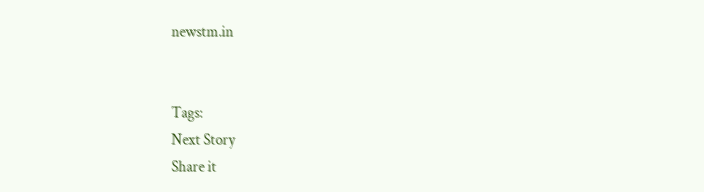newstm.in


Tags:
Next Story
Share it